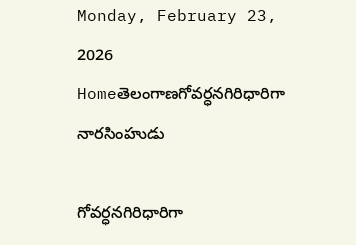Monday, February 23, 2026
Homeతెలంగాణగోవర్ధనగిరిధారిగా నారసింహుడు

గోవర్ధనగిరిధారిగా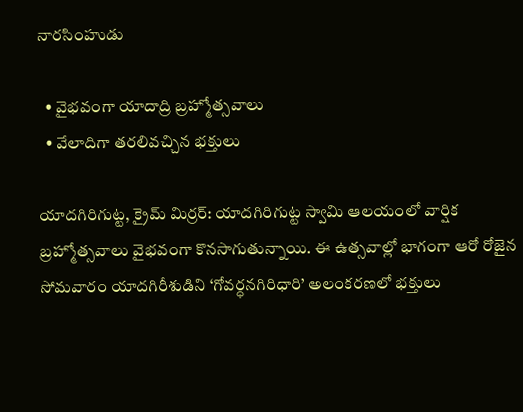నారసింహుడు

  • వైభవంగా యాదాద్రి బ్రహ్మోత్సవాలు
  • వేలాదిగా త‌ర‌లివ‌చ్చిన భక్తులు

యాదగిరిగుట్ట, క్రైమ్ మిర్ర‌ర్: యాదగిరిగుట్ట స్వామి ఆలయంలో వార్షిక బ్రహ్మోత్సవాలు వైభవంగా కొనసాగుతున్నాయి. ఈ ఉత్సవాల్లో భాగంగా ఆరో రోజైన సోమవారం యాదగిరీశుడిని ‘గోవర్ధనగిరిధారి’ అలంకరణలో భక్తులు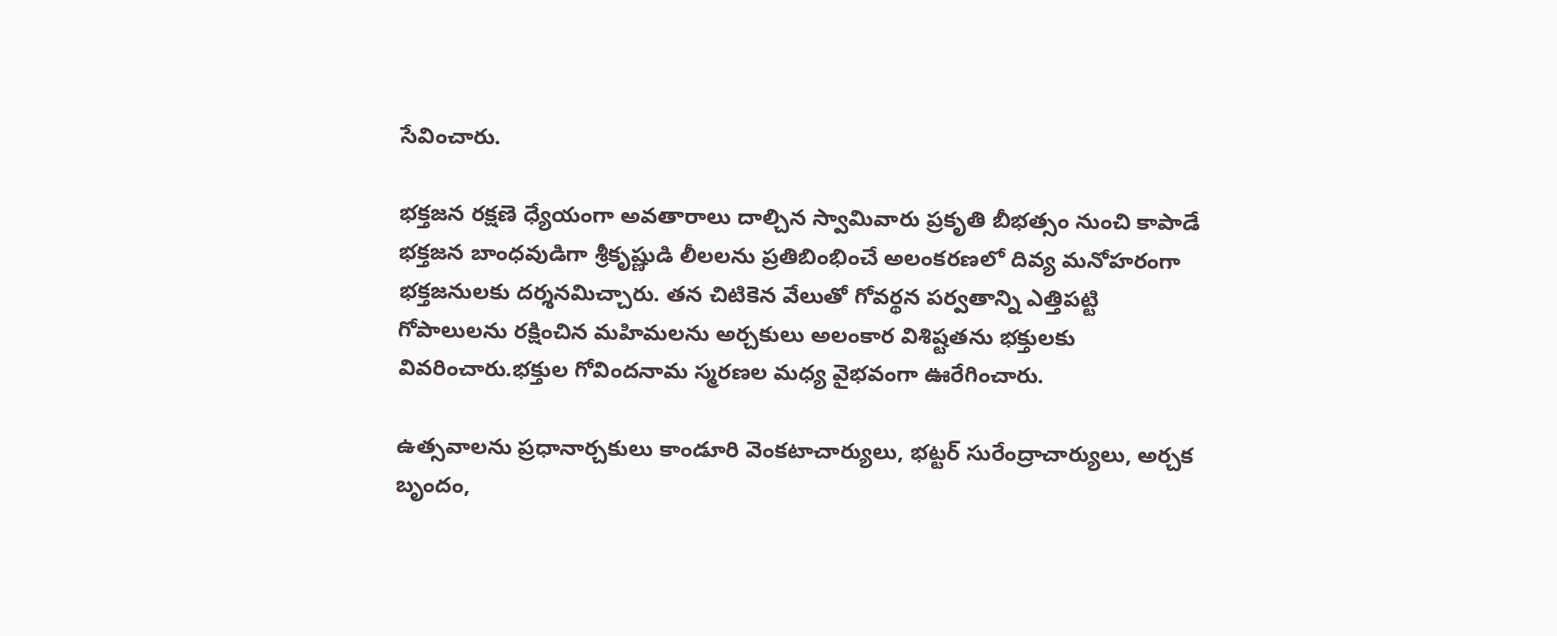సేవించారు.

భక్తజన రక్షణె ధ్యేయంగా అవతారాలు దాల్చిన స్వామివారు ప్రకృతి బీభత్సం నుంచి కాపాడే భక్తజన బాంధవుడిగా శ్రీకృష్ణుడి లీలలను ప్రతిబింభించే అలంకరణలో దివ్య మనోహరంగా భక్తజనులకు దర్శనమిచ్చారు. తన చిటికెన వేలుతో గోవర్థన పర్వతాన్ని ఎత్తిపట్టి గోపాలులను రక్షించిన మహిమలను అర్చకులు అలంకార విశిష్టతను భక్తులకు వివరించారు.భక్తుల గోవిందనామ స్మరణల మధ్య వైభవంగా ఊరేగించారు.

ఉత్సవాలను ప్రధానార్చకులు కాండూరి వెంకటాచార్యులు, భట్టర్‌ సురేంద్రాచార్యులు, అర్చక బృందం,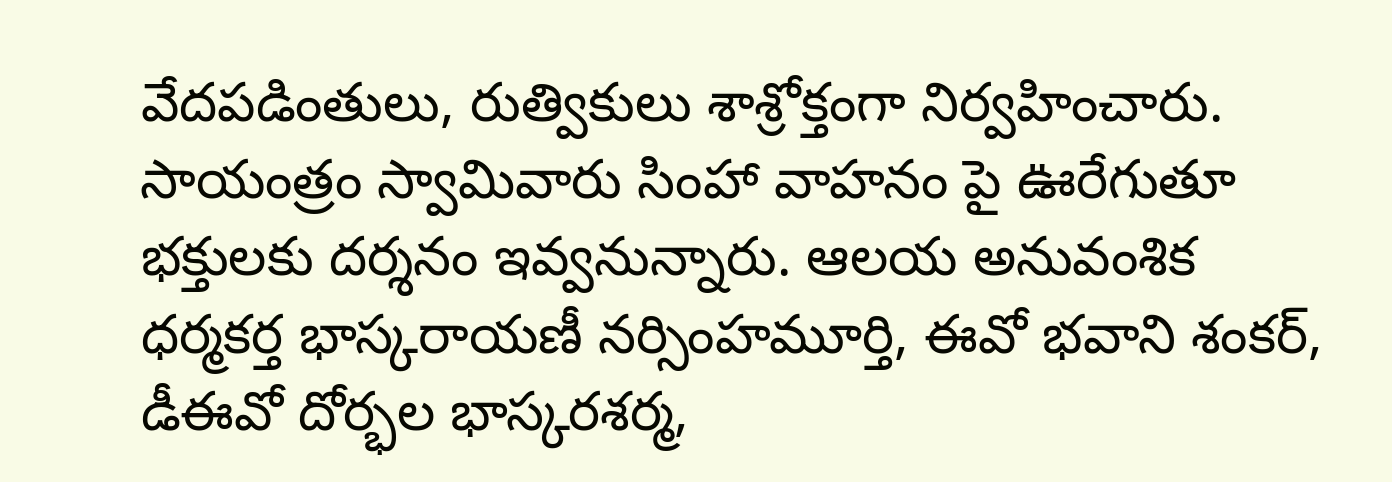వేదపడింతులు, రుత్వికులు శాశ్రోక్తంగా నిర్వహించారు. సాయంత్రం స్వామివారు సింహా వాహనం పై ఊరేగుతూ భక్తులకు దర్శనం ఇవ్వనున్నారు. ఆలయ అనువంశిక ధర్మకర్త భాస్కరాయణీ నర్సింహమూర్తి, ఈవో భవాని శంకర్‌, డీఈవో దోర్భల భాస్కరశర్మ,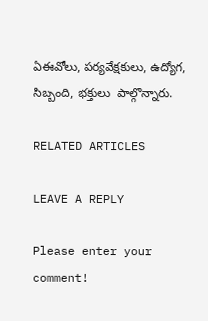ఏఈవోలు, పర్యవేక్షకులు, ఉద్యోగ, సిబ్బంది, భక్తులు  పాల్గొన్నారు.

RELATED ARTICLES

LEAVE A REPLY

Please enter your comment!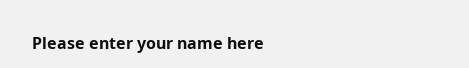Please enter your name here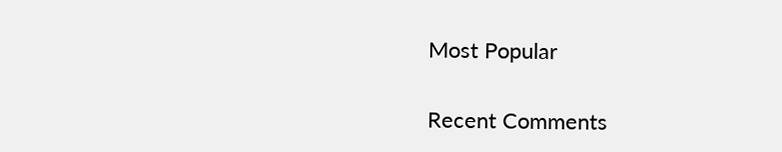Most Popular

Recent Comments